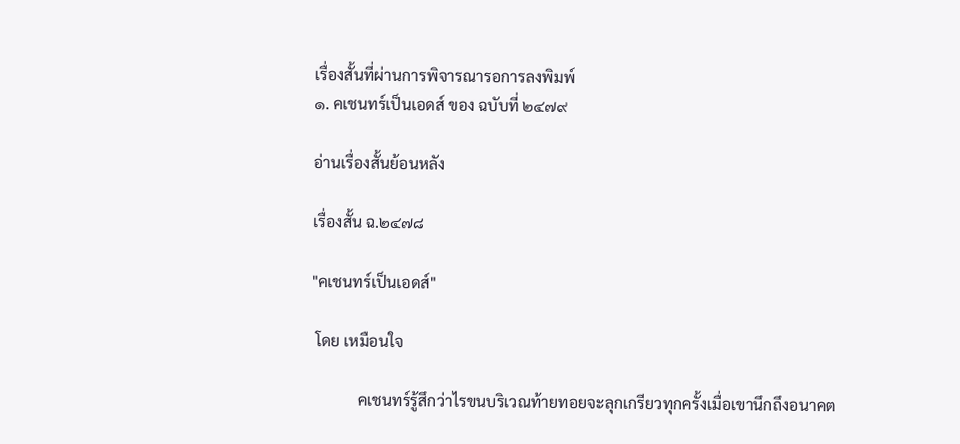เรื่องสั้นที่ผ่านการพิจารณารอการลงพิมพ์
๑. คเชนทร์เป็นเอดส์ ของ ฉบับที่ ๒๔๗๙

อ่านเรื่องสั้นย้อนหลัง

เรื่องสั้น ฉ.๒๔๗๘

"คเชนทร์เป็นเอดส์"

 โดย เหมือนใจ

            คเชนทร์รู้สึกว่าไรขนบริเวณท้ายทอยจะลุกเกรียวทุกครั้งเมื่อเขานึกถึงอนาคต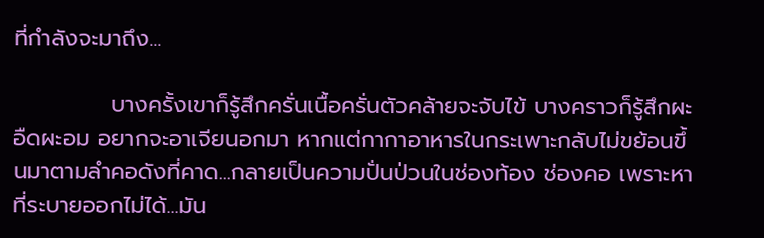ที่กำลังจะมาถึง...

            บางครั้งเขาก็รู้สึกครั่นเนื้อครั่นตัวคล้ายจะจับไข้ บางคราวก็รู้สึกผะอืดผะอม อยากจะอาเจียนอกมา หากแต่กากาอาหารในกระเพาะกลับไม่ขย้อนขึ้นมาตามลำคอดังที่คาด...กลายเป็นความปั่นป่วนในช่องท้อง ช่องคอ เพราะหาที่ระบายออกไม่ได้...มัน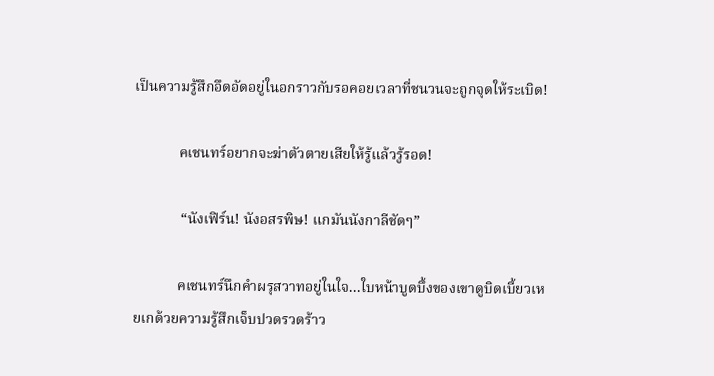เป็นความรู้สึกอึดอัดอยู่ในอกราวกับรอคอยเวลาที่ชนวนจะถูกจุดให้ระเบิด!

            คเชนทร์อยากจะฆ่าตัวตายเสียให้รู้แล้วรู้รอด!

             “นังเฟิร์น! นังอสรพิษ! แกมันนังกาลีชัดๆ”

            คเชนทร์นึกคำผรุสวาทอยู่ในใจ...ใบหน้าบูดบึ้งของเขาดูบิดเบี้ยวเหยเกด้วยความรู้สึกเจ็บปวดรวดร้าว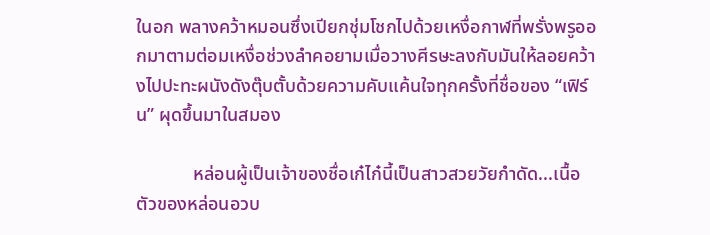ในอก พลางคว้าหมอนซึ่งเปียกชุ่มโชกไปด้วยเหงื่อกาฬที่พรั่งพรูออกมาตามต่อมเหงื่อช่วงลำคอยามเมื่อวางศีรษะลงกับมันให้ลอยคว้างไปปะทะผนังดังตุ๊บตั้บด้วยความคับแค้นใจทุกครั้งที่ชื่อของ “เฟิร์น” ผุดขึ้นมาในสมอง

            หล่อนผู้เป็นเจ้าของชื่อเก๋ไก๋นี้เป็นสาวสวยวัยกำดัด...เนื้อตัวของหล่อนอวบ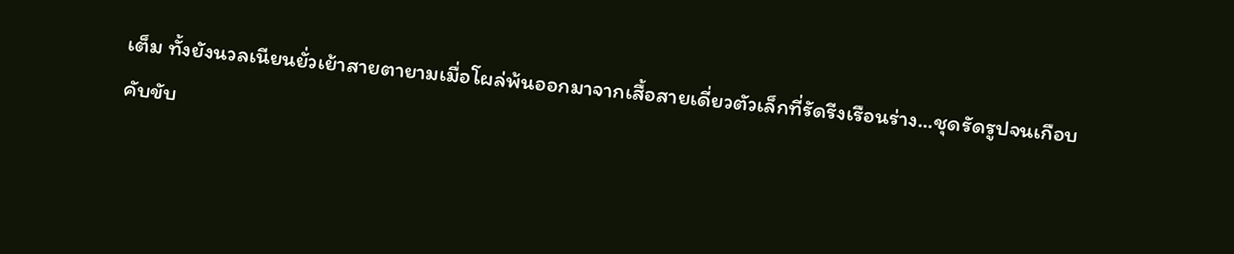เต็ม ทั้งยังนวลเนียนยั่วเย้าสายตายามเมื่อโผล่พ้นออกมาจากเสื้อสายเดี่ยวตัวเล็กที่รัดรีงเรือนร่าง...ชุดรัดรูปจนเกือบคับขับ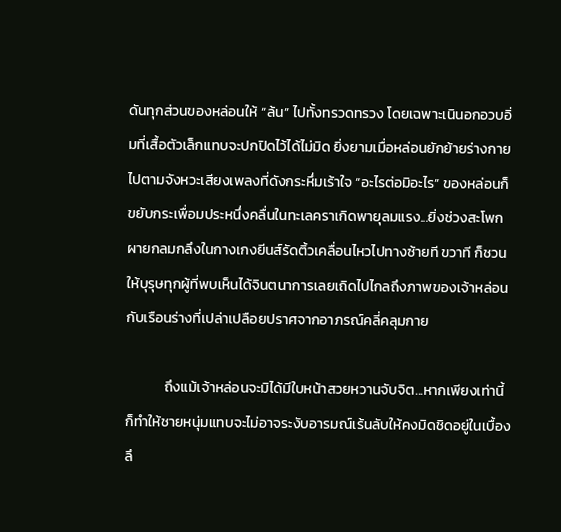ดันทุกส่วนของหล่อนให้ “ล้น” ไปทั้งทรวดทรวง โดยเฉพาะเนินอกอวบอิ่มที่เสื้อตัวเล็กแทบจะปกปิดไว้ได้ไม่มิด ยิ่งยามเมื่อหล่อนยักย้ายร่างกายไปตามจังหวะเสียงเพลงที่ดังกระหึ่มเร้าใจ “อะไรต่อมิอะไร” ของหล่อนก็ขยับกระเพื่อมประหนึ่งคลื่นในทะเลคราเกิดพายุลมแรง...ยิ่งช่วงสะโพกผายกลมกลึงในกางเกงยีนส์รัดติ้วเคลื่อนไหวไปทางซ้ายที ขวาที ก็ชวนให้บุรุษทุกผู้ที่พบเห็นได้จินตนาการเลยเถิดไปไกลถึงภาพของเจ้าหล่อนกับเรือนร่างที่เปล่าเปลือยปราศจากอาภรณ์คลี่คลุมกาย

            ถึงแม้เจ้าหล่อนจะมิได้มีใบหน้าสวยหวานจับจิต...หากเพียงเท่านี้ก็ทำให้ชายหนุ่มแทบจะไม่อาจระงับอารมณ์เร้นลับให้คงมิดชิดอยู่ในเบื้องลึ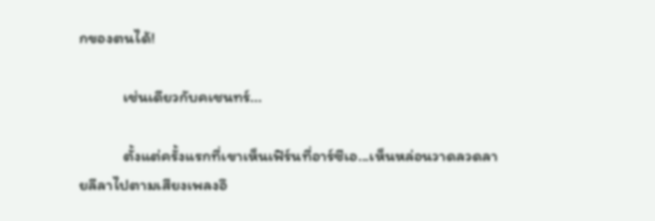กของตนได้!

            เช่นเดียวกับคเชนทร์...

            ตั้งแต่ครั้งแรกที่เขาเห็นเฟิร์นที่อาร์ซีเอ...เห็นหล่อนวาดลวดลายลีลาไปตามเสียงเพลงอึ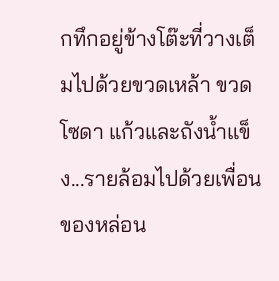กทึกอยู่ข้างโต๊ะที่วางเต็มไปด้วยขวดเหล้า ขวดโซดา แก้วและถังน้ำแข็ง...รายล้อมไปด้วยเพื่อนของหล่อน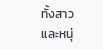ทั้งสาวและหนุ่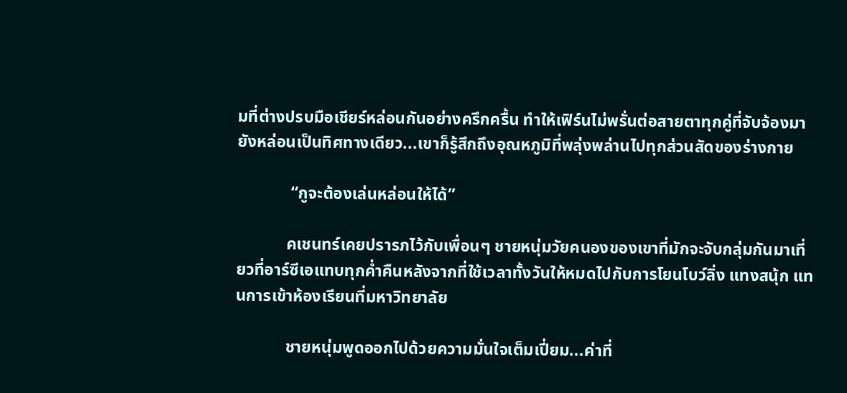มที่ต่างปรบมือเชียร์หล่อนกันอย่างครึกครื้น ทำให้เฟิร์นไม่พรั่นต่อสายตาทุกคู่ที่จับจ้องมายังหล่อนเป็นทิศทางเดียว...เขาก็รู้สึกถึงอุณหภูมิที่พลุ่งพล่านไปทุกส่วนสัดของร่างกาย

             “กูจะต้องเล่นหล่อนให้ได้”

            คเชนทร์เคยปรารภไว้กับเพื่อนๆ ชายหนุ่มวัยคนองของเขาที่มักจะจับกลุ่มกันมาเที่ยวที่อาร์ซีเอแทบทุกค่ำคืนหลังจากที่ใช้เวลาทั้งวันให้หมดไปกับการโยนโบว์ลิ่ง แทงสนุ้ก แทนการเข้าห้องเรียนที่มหาวิทยาลัย

            ชายหนุ่มพูดออกไปด้วยความมั่นใจเต็มเปี่ยม...ค่าที่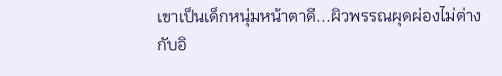เขาเป็นเด็กหนุ่มหน้าตาดี...ผิวพรรณผุดผ่องไม่ต่างกับอิ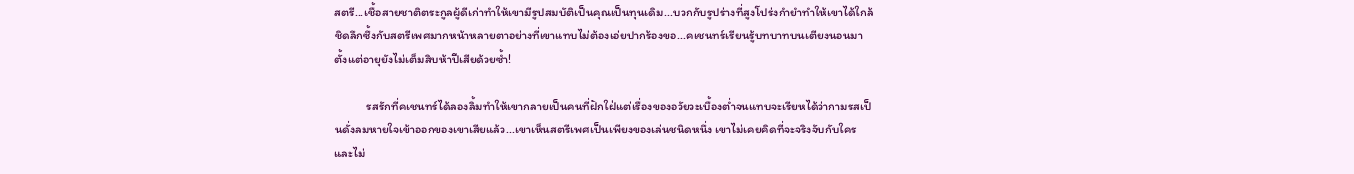สตรี...เชื้อสายชาติตระกูลผู้ดีเก่าทำให้เขามีรูปสมบัติเป็นคุณเป็นทุนเดิม...บวกกับรูปร่างที่สูงโปร่งกำยำทำให้เขาได้ใกล้ชิดลึกซึ้งกับสตรีเพศมากหน้าหลายตาอย่างที่เขาแทบไม่ต้องเอ่ยปากร้องขอ...คเชนทร์เรียนรู้บทบาทบนเตียงนอนมาตั้งแต่อายุยังไม่เต็มสิบห้าปีเสียด้วยซ้ำ!

            รสรักที่คเชนทร์ได้ลองลิ้มทำให้เขากลายเป็นคนที่ฝักใฝ่แต่เรื่องของอวัยวะเบื้องต่ำจนแทบจะเรียหได้ว่ากามรสเป็นดั่งลมหายใจเข้าออกของเขาเสียแล้ว...เขาเห็นสตรีเพศเป็นเพียงของเล่นชนิดหนึ่ง เขาไม่เคยคิดที่จะจริงจับกับใคร และไม่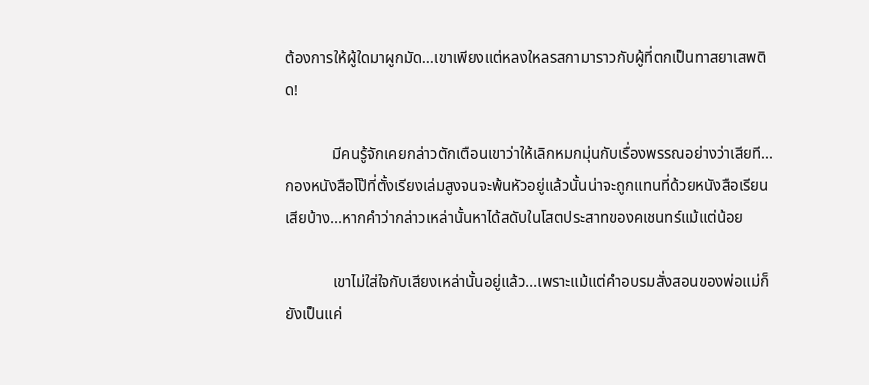ต้องการให้ผู้ใดมาผูกมัด...เขาเพียงแต่หลงใหลรสกามาราวกับผู้ที่ตกเป็นทาสยาเสพติด!

            มีคนรู้จักเคยกล่าวตักเตือนเขาว่าให้เลิกหมกมุ่นกับเรื่องพรรณอย่างว่าเสียที...กองหนังสือโป๊ที่ตั้งเรียงเล่มสูงจนจะพ้นหัวอยู่แล้วนั้นน่าจะถูกแทนที่ด้วยหนังสือเรียนเสียบ้าง...หากคำว่ากล่าวเหล่านั้นหาได้สดับในโสตประสาทของคเชนทร์แม้แต่น้อย

            เขาไม่ใส่ใจกับเสียงเหล่านั้นอยู่แล้ว...เพราะแม้แต่คำอบรมสั่งสอนของพ่อแม่ก็ยังเป็นแค่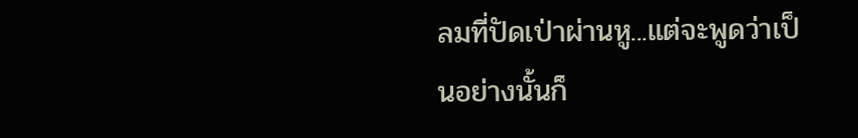ลมที่ปัดเป่าผ่านหู...แต่จะพูดว่าเป็นอย่างนั้นก็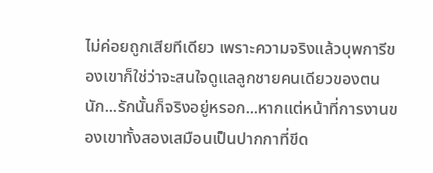ไม่ค่อยถูกเสียทีเดียว เพราะความจริงแล้วบุพการีของเขาก็ใช่ว่าจะสนใจดูแลลูกชายคนเดียวของตนนัก...รักนั้นก็จริงอยู่หรอก...หากแต่หน้าที่การงานของเขาทั้งสองเสมือนเป็นปากกาที่ขีด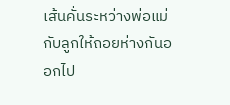เส้นคั่นระหว่างพ่อแม่กับลูกให้ถอยห่างกันออกไป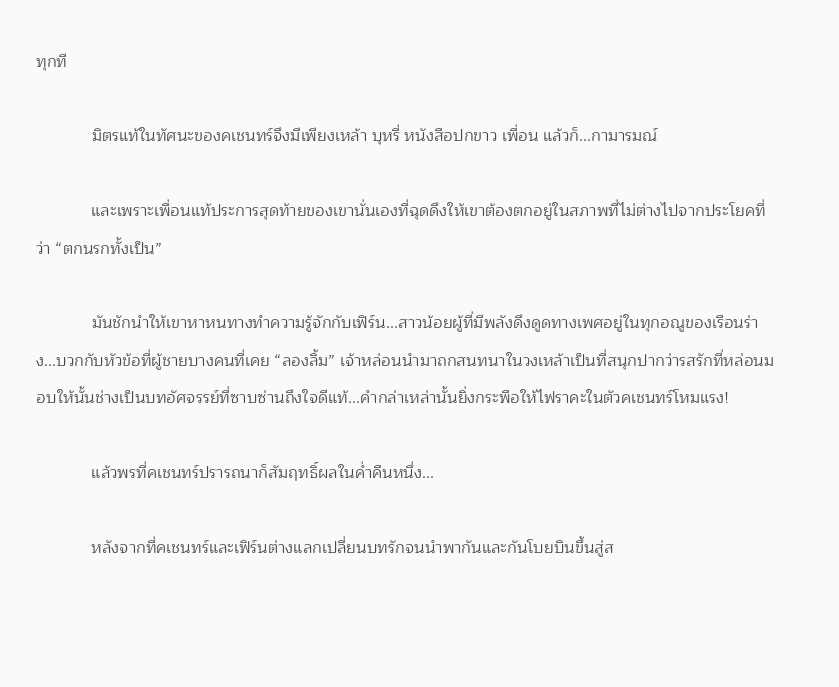ทุกที

            มิตรแท้ในทัศนะของคเชนทร์จึงมีเพียงเหล้า บุหรี่ หนังสือปกขาว เพื่อน แล้วก็...กามารมณ์

            และเพราะเพื่อนแท้ประการสุดท้ายของเขานั่นเองที่ฉุดดึงให้เขาต้องตกอยู่ในสภาพที่ไม่ต่างไปจากประโยคที่ว่า “ตกนรกทั้งเป็น”

            มันชักนำให้เขาหาหนทางทำความรู้จักกับเฟิร์น...สาวน้อยผู้ที่มีพลังดึงดูดทางเพศอยู่ในทุกอณูของเรือนร่าง...บวกกับหัวข้อที่ผู้ชายบางคนที่เคย “ลองลิ้ม” เจ้าหล่อนนำมาถกสนทนาในวงเหล้าเป็นที่สนุกปากว่ารสรักที่หล่อนมอบให้นั้นช่างเป็นบทอัศจรรย์ที่ซาบซ่านถึงใจดีแท้...คำกล่าเหล่านั้นยิ่งกระพือให้ไฟราคะในตัวคเชนทร์โหมแรง!

            แล้วพรที่คเชนทร์ปรารถนาก็สัมฤทธิ์ผลในค่ำคืนหนึ่ง...

            หลังจากที่คเชนทร์และเฟิร์นต่างแลกเปลี่ยนบทรักจนนำพากันและกันโบยบินขึ้นสู่ส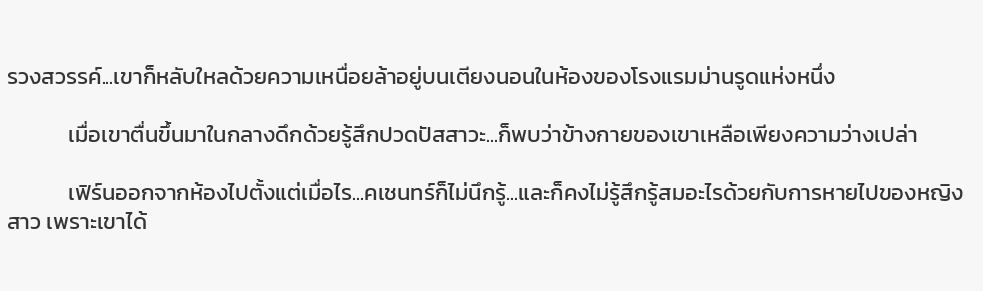รวงสวรรค์...เขาก็หลับใหลด้วยความเหนื่อยล้าอยู่บนเตียงนอนในห้องของโรงแรมม่านรูดแห่งหนึ่ง

            เมื่อเขาตื่นขึ้นมาในกลางดึกด้วยรู้สึกปวดปัสสาวะ...ก็พบว่าข้างกายของเขาเหลือเพียงความว่างเปล่า

            เฟิร์นออกจากห้องไปตั้งแต่เมื่อไร...คเชนทร์ก็ไม่นึกรู้...และก็คงไม่รู้สึกรู้สมอะไรด้วยกับการหายไปของหญิงสาว เพราะเขาได้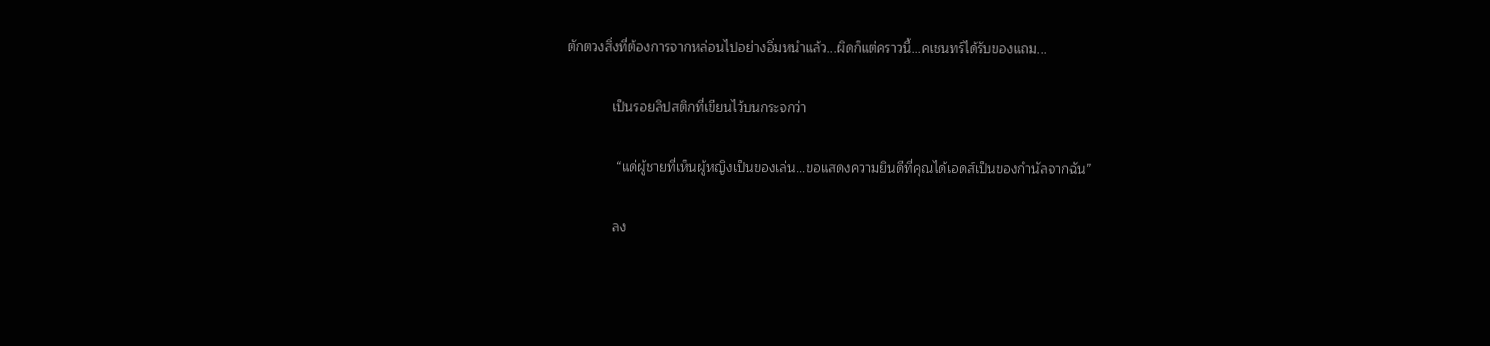ตักตวงสิ่งที่ต้องการจากหล่อนไปอย่างอิ่มหนำแล้ว...ผิดก็แต่คราวนี้...คเชนทร์ได้รับของแถม...

            เป็นรอยลิปสติกที่เขียนไว้บนกระจกว่า

             “แด่ผู้ชายที่เห็นผู้หญิงเป็นของเล่น...ขอแสดงความยินดีที่คุณได้เอดส์เป็นของกำนัลจากฉัน”

            ลง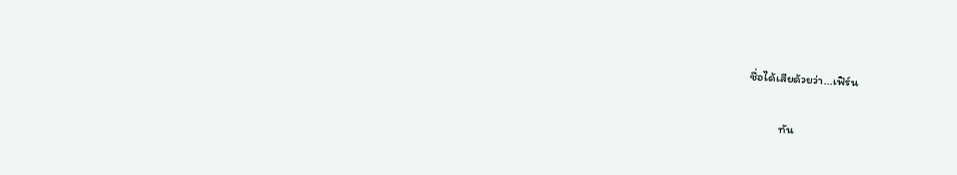ชื่อได้เสียด้วยว่า...เฟิร์น

            ทัน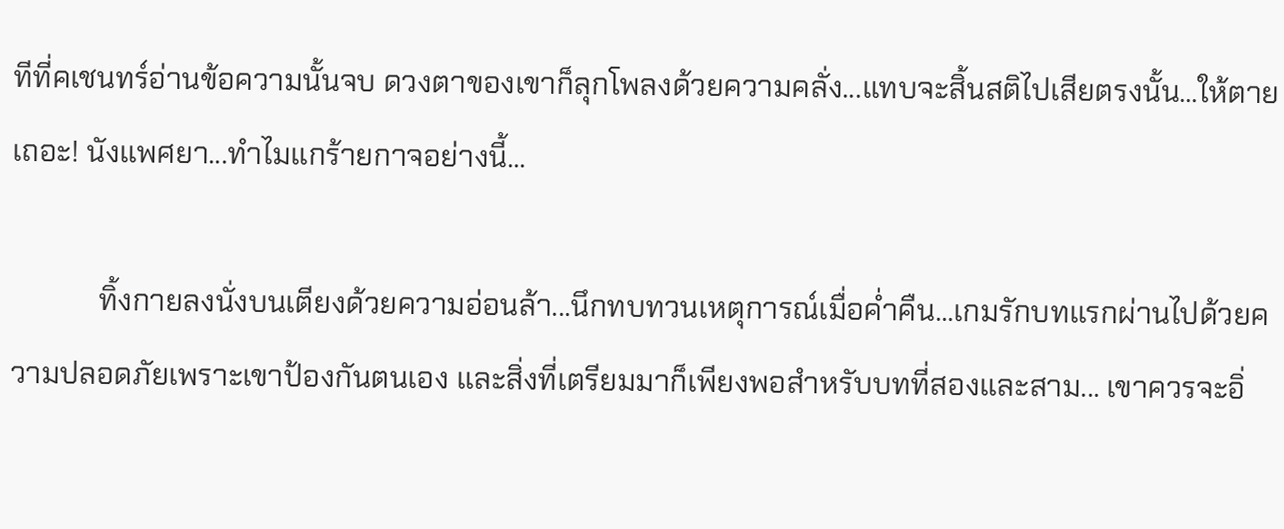ทีที่คเชนทร์อ่านข้อความนั้นจบ ดวงตาของเขาก็ลุกโพลงด้วยความคลั่ง...แทบจะสิ้นสติไปเสียตรงนั้น...ให้ตายเถอะ! นังแพศยา...ทำไมแกร้ายกาจอย่างนี้...

            ทิ้งกายลงนั่งบนเตียงด้วยความอ่อนล้า...นึกทบทวนเหตุการณ์เมื่อค่ำคืน...เกมรักบทแรกผ่านไปด้วยความปลอดภัยเพราะเขาป้องกันตนเอง และสิ่งที่เตรียมมาก็เพียงพอสำหรับบทที่สองและสาม... เขาควรจะอิ่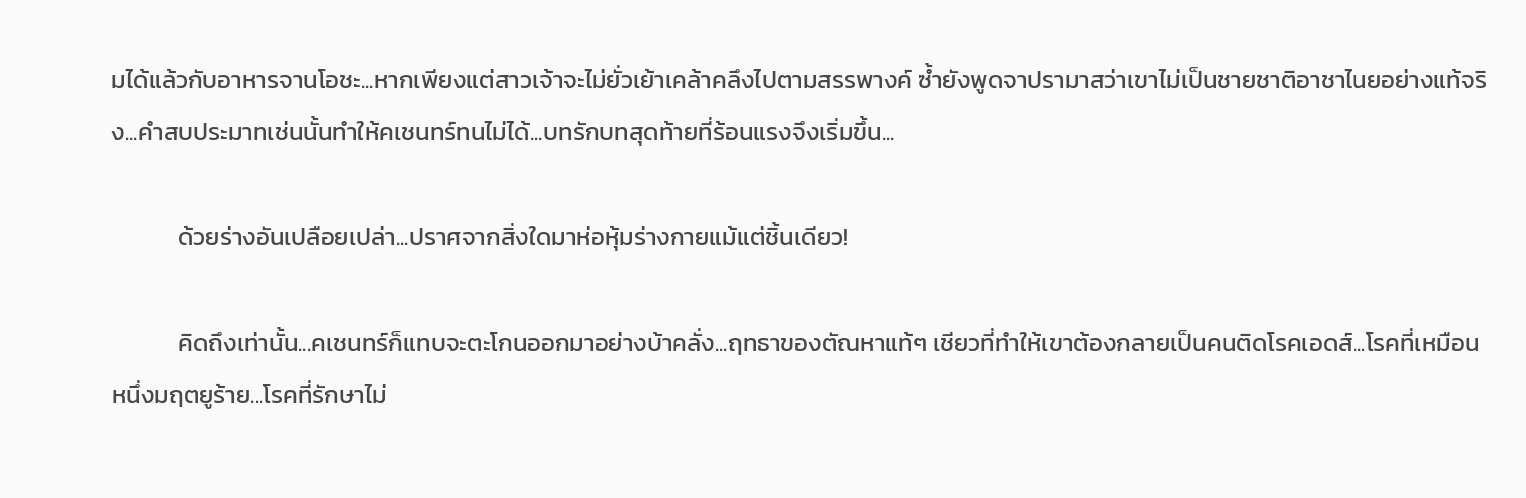มได้แล้วกับอาหารจานโอชะ...หากเพียงแต่สาวเจ้าจะไม่ยั่วเย้าเคล้าคลึงไปตามสรรพางค์ ซ้ำยังพูดจาปรามาสว่าเขาไม่เป็นชายชาติอาชาไนยอย่างแท้จริง...คำสบประมาทเช่นนั้นทำให้คเชนทร์ทนไม่ได้...บทรักบทสุดท้ายที่ร้อนแรงจึงเริ่มขึ้น...

            ด้วยร่างอันเปลือยเปล่า...ปราศจากสิ่งใดมาห่อหุ้มร่างกายแม้แต่ชิ้นเดียว!

            คิดถึงเท่านั้น...คเชนทร์ก็แทบจะตะโกนออกมาอย่างบ้าคลั่ง...ฤทธาของตัณหาแท้ๆ เชียวที่ทำให้เขาต้องกลายเป็นคนติดโรคเอดส์...โรคที่เหมือนหนึ่งมฤตยูร้าย...โรคที่รักษาไม่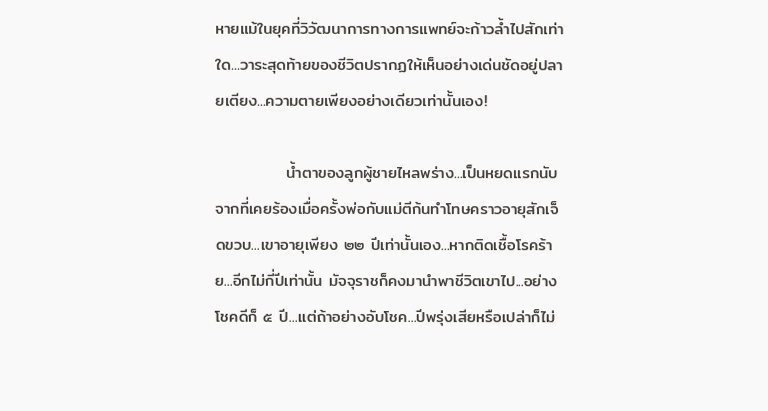หายแม้ในยุคที่วิวัฒนาการทางการแพทย์จะก้าวล้ำไปสักเท่าใด...วาระสุดท้ายของชีวิตปรากฏให้เห็นอย่างเด่นชัดอยู่ปลายเตียง...ความตายเพียงอย่างเดียวเท่านั้นเอง!

            น้ำตาของลูกผู้ชายไหลพร่าง...เป็นหยดแรกนับจากที่เคยร้องเมื่อครั้งพ่อกับแม่ตีก้นทำโทษคราวอายุสักเจ็ดขวบ...เขาอายุเพียง ๒๒ ปีเท่านั้นเอง...หากติดเชื้อโรคร้าย...อีกไม่กี่ปีเท่านั้น มัจจุราชก็คงมานำพาชีวิตเขาไป...อย่างโชคดีก็ ๕ ปี...แต่ถ้าอย่างอับโชค...ปีพรุ่งเสียหรือเปล่าก็ไม่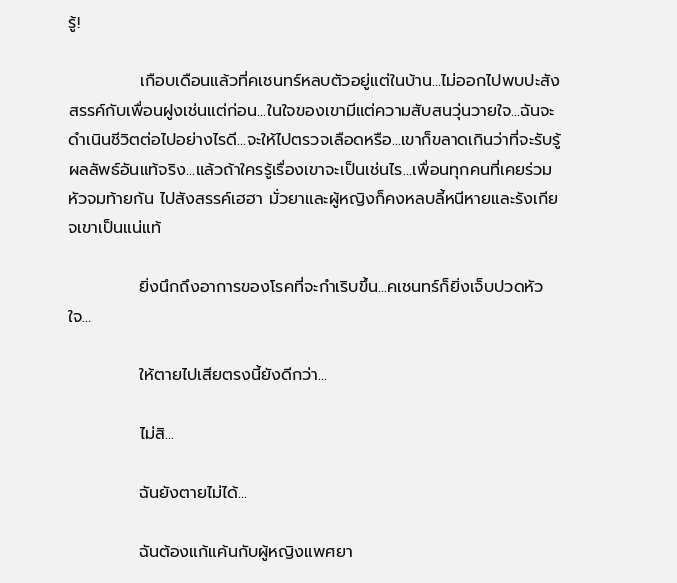รู้!

            เกือบเดือนแล้วที่คเชนทร์หลบตัวอยู่แต่ในบ้าน...ไม่ออกไปพบปะสังสรรค์กับเพื่อนฝูงเช่นแต่ก่อน...ในใจของเขามีแต่ความสับสนวุ่นวายใจ...ฉันจะดำเนินชีวิตต่อไปอย่างไรดี...จะให้ไปตรวจเลือดหรือ...เขาก็ขลาดเกินว่าที่จะรับรู้ผลลัพธ์อันแท้จริง...แล้วถ้าใครรู้เรื่องเขาจะเป็นเช่นไร...เพื่อนทุกคนที่เคยร่วมหัวจมท้ายกัน ไปสังสรรค์เฮฮา มั่วยาและผู้หญิงก็คงหลบลี้หนีหายและรังเกียจเขาเป็นแน่แท้

            ยิ่งนึกถึงอาการของโรคที่จะกำเริบขึ้น...คเชนทร์ก็ยิ่งเจ็บปวดหัวใจ...

            ให้ตายไปเสียตรงนี้ยังดีกว่า...

            ไม่สิ...

            ฉันยังตายไม่ได้...

            ฉันต้องแก้แค้นกับผู้หญิงแพศยา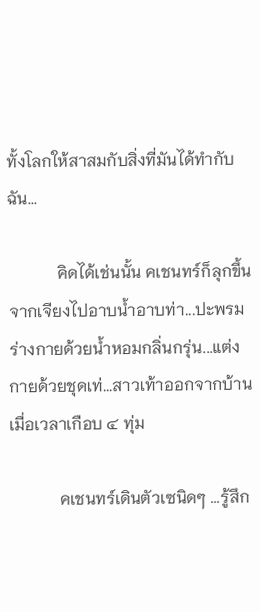ทั้งโลกให้สาสมกับสิ่งที่มันได้ทำกับฉัน...

            คิดได้เช่นนั้น คเชนทร์ก็ลุกขึ้นจากเจียงไปอาบน้ำอาบท่า...ปะพรมร่างกายด้วยน้ำหอมกลิ่นกรุ่น...แต่งกายด้วยชุดเท่...สาวเท้าออกจากบ้านเมื่อเวลาเกือบ ๔ ทุ่ม

            คเชนทร์เดินตัวเซนิดๆ ...รู้สึก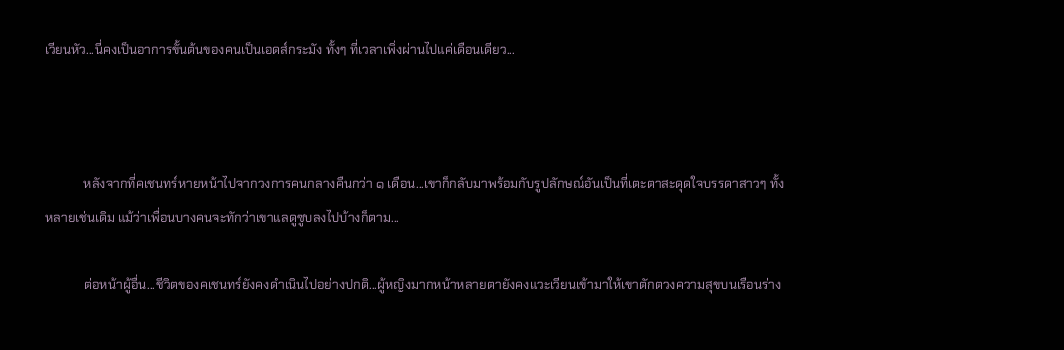เวียนหัว...นี่คงเป็นอาการขั้นต้นของคนเป็นเอดส์กระมัง ทั้งๆ ที่เวลาเพิ่งผ่านไปแค่เดือนเดียว...



            หลังจากที่คเชนทร์หายหน้าไปจากวงการคนกลางคืนกว่า ๑ เดือน...เขาก็กลับมาพร้อมกับรูปลักษณ์อันเป็นที่เตะตาสะดุดใจบรรดาสาวๆ ทั้งหลายเช่นเดิม แม้ว่าเพื่อนบางคนจะทักว่าเขาแลดูซูบลงไปบ้างก็ตาม...

            ต่อหน้าผู้อื่น...ชีวิตของคเชนทร์ยังคงดำเนินไปอย่างปกติ...ผู้หญิงมากหน้าหลายตายังคงแวะเวียนเข้ามาให้เขาตักตวงความสุขบนเรือนร่าง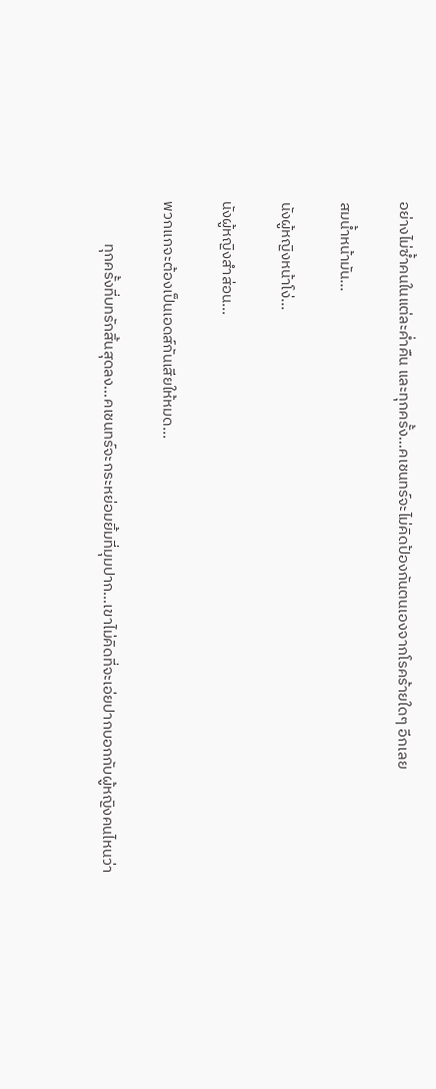อย่างไม่ซ้ำคนในแต่ละค่ำคืน และทุกครั้ง...คเชนทร์จะไม่คิดป้องกันตนเองจากโรคร้ายใดๆ อีกเลย

สมน้ำหน้ามัน...

นังผู้หญิงหน้าโง่...

นังผู้หญิงสำส่อน...

พวกแกจะต้องเป็นเอดส์กันเสียให้หมด...

            ทุกครั้งที่บทรักสิ้นสุดลง...คเชนทร์จะกระหย่อมยิ้มที่มุมปาก...เขาไม่คิดที่จะเอ่ยปากบอกกับผู้หญิงคนไหนว่า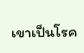เขาเป็นโรค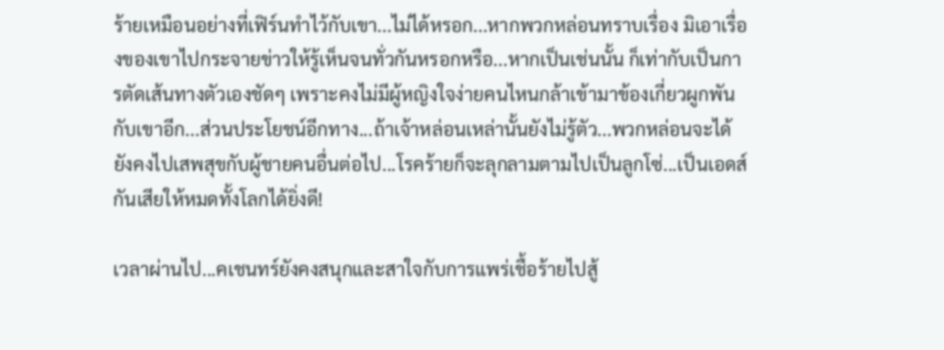ร้ายเหมือนอย่างที่เฟิร์นทำไว้กับเขา...ไม่ได้หรอก...หากพวกหล่อนทราบเรื่อง มิเอาเรื่องของเขาไปกระจายข่าวให้รู้เห็นจนทั่วกันหรอกหรือ...หากเป็นเช่นนั้น ก็เท่ากับเป็นการตัดเส้นทางตัวเองชัดๆ เพราะคงไม่มีผู้หญิงใจง่ายคนไหนกล้าเข้ามาข้องเกี่ยวผูกพันกับเขาอีก...ส่วนประโยชน์อีกทาง...ถ้าเจ้าหล่อนเหล่านั้นยังไม่รู้ตัว...พวกหล่อนจะได้ยังคงไปเสพสุขกับผู้ชายคนอื่นต่อไป...โรคร้ายก็จะลุกลามตามไปเป็นลูกโซ่...เป็นเอดส์กันเสียให้หมดทั้งโลกได้ยิ่งดี!

เวลาผ่านไป...คเชนทร์ยังคงสนุกและสาใจกับการแพร่เชื้อร้ายไปสู้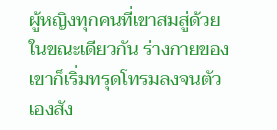ผู้หญิงทุกคนที่เขาสมสู่ด้วย ในขณะเดียวกัน ร่างกายของเขาก็เริ่มทรุดโทรมลงจนตัวเองสัง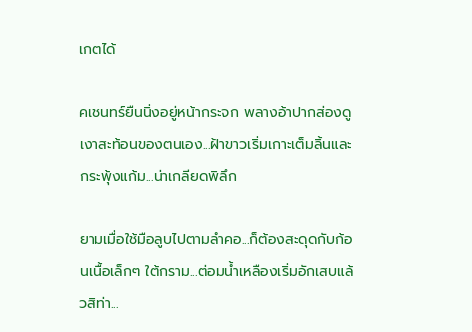เกตได้

คเชนทร์ยืนนิ่งอยู่หน้ากระจก พลางอ้าปากส่องดูเงาสะท้อนของตนเอง...ฝ้าขาวเริ่มเกาะเต็มลิ้นและกระพุ้งแก้ม...น่าเกลียดพิลึก

ยามเมื่อใช้มือลูบไปตามลำคอ...ก็ต้องสะดุดกับก้อนเนื้อเล็กๆ ใต้กราม...ต่อมน้ำเหลืองเริ่มอักเสบแล้วสิท่า...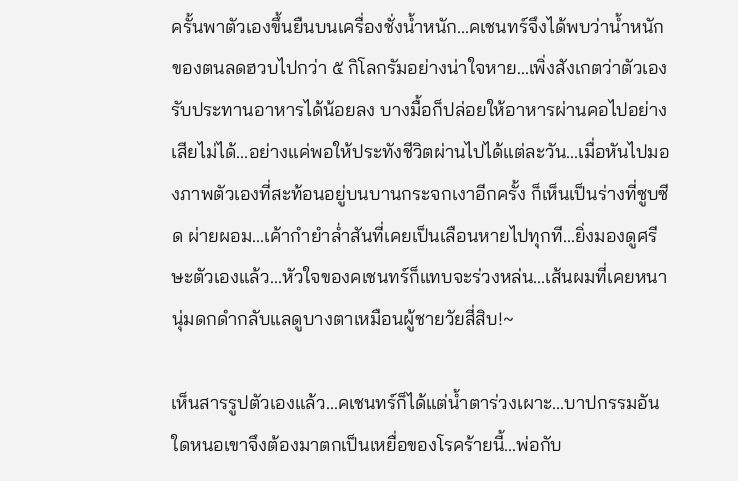ครั้นพาตัวเองขึ้นยืนบนเครื่องชั่งน้ำหนัก...คเชนทร์จึงได้พบว่าน้ำหนักของตนลดฮวบไปกว่า ๕ กิโลกรัมอย่างน่าใจหาย...เพิ่งสังเกตว่าตัวเองรับประทานอาหารได้น้อยลง บางมื้อก็ปล่อยให้อาหารผ่านคอไปอย่างเสียไม่ได้...อย่างแค่พอให้ประทังชีวิตผ่านไปได้แต่ละวัน...เมื่อหันไปมองภาพตัวเองที่สะท้อนอยู่บนบานกระจกเงาอีกครั้ง ก็เห็นเป็นร่างที่ซูบซีด ผ่ายผอม...เค้ากำยำล่ำสันที่เคยเป็นเลือนหายไปทุกที...ยิ่งมองดูศรีษะตัวเองแล้ว...หัวใจของคเชนทร์ก็แทบจะร่วงหล่น...เส้นผมที่เคยหนานุ่มดกดำกลับแลดูบางตาเหมือนผู้ชายวัยสี่สิบ!~

เห็นสารรูปตัวเองแล้ว...คเชนทร์ก็ได้แต่น้ำตาร่วงเผาะ...บาปกรรมอันใดหนอเขาจึงต้องมาตกเป็นเหยื่อของโรคร้ายนี้...พ่อกับ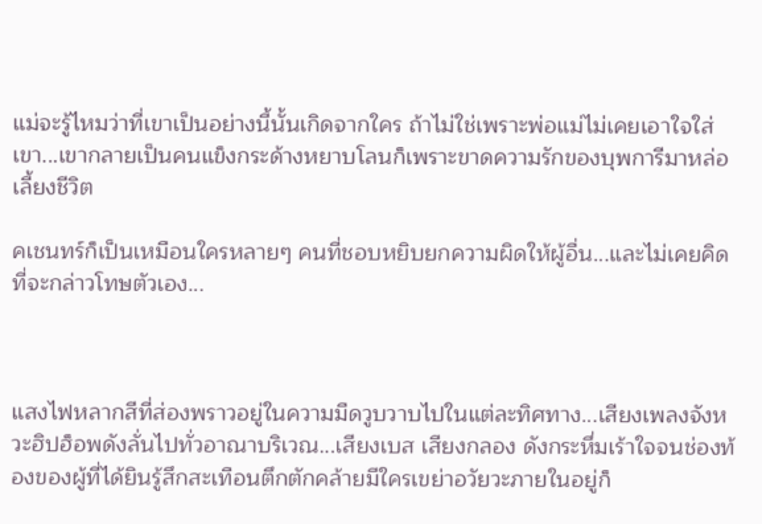แม่จะรู้ไหมว่าที่เขาเป็นอย่างนี้นั้นเกิดจากใคร ถ้าไม่ใช่เพราะพ่อแม่ไม่เคยเอาใจใส่เขา...เขากลายเป็นคนแข็งกระด้างหยาบโลนก็เพราะขาดความรักของบุพการีมาหล่อเลี้ยงชีวิต

คเชนทร์ก็เป็นเหมือนใครหลายๆ คนที่ชอบหยิบยกความผิดให้ผู้อื่น...และไม่เคยคิดที่จะกล่าวโทษตัวเอง...



แสงไฟหลากสีที่ส่องพราวอยู่ในความมืดวูบวาบไปในแต่ละทิศทาง...เสียงเพลงจังหวะฮิปฮ็อพดังลั่นไปทั่วอาณาบริเวณ...เสียงเบส เสียงกลอง ดังกระหึ่มเร้าใจจนช่องท้องของผู้ที่ได้ยินรู้สึกสะเทือนตึกตักคล้ายมีใครเขย่าอวัยวะภายในอยู่ก็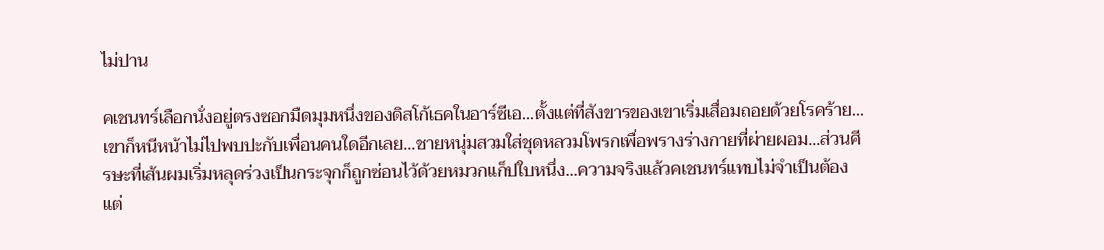ไม่ปาน

คเชนทร์เลือกนั่งอยู่ตรงซอกมืดมุมหนึ่งของดิสโก้เธคในอาร์ซีเอ...ตั้งแต่ที่สังขารของเขาเริ่มเสื่อมถอยด้วยโรคร้าย...เขาก็หนีหน้าไม่ไปพบปะกับเพื่อนคนใดอีกเลย...ชายหนุ่มสวมใส่ชุดหลวมโพรกเพื่อพรางร่างกายที่ผ่ายผอม...ส่วนศีรษะที่เส้นผมเริ่มหลุดร่วงเป็นกระจุกก็ถูกซ่อนไว้ด้วยหมวกแก็ปใบหนึ่ง...ความจริงแล้วคเชนทร์แทบไม่จำเป็นต้องแต่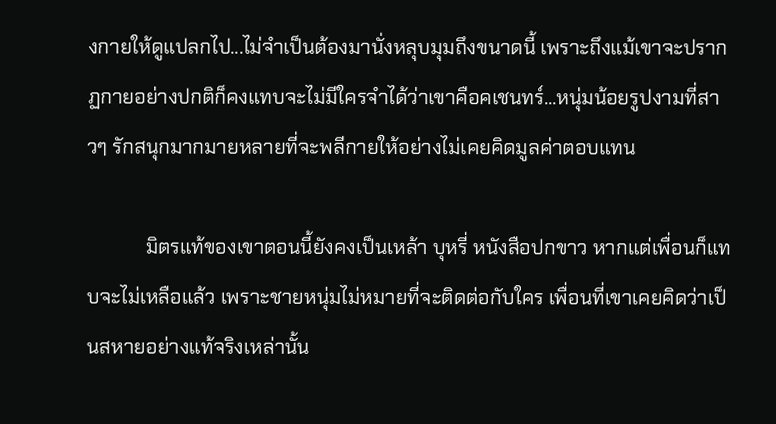งกายให้ดูแปลกไป...ไม่จำเป็นต้องมานั่งหลุบมุมถึงขนาดนี้ เพราะถึงแม้เขาจะปรากฏกายอย่างปกติก็คงแทบจะไม่มีใครจำได้ว่าเขาคือคเชนทร์...หนุ่มน้อยรูปงามที่สาวๆ รักสนุกมากมายหลายที่จะพลีกายให้อย่างไม่เคยคิดมูลค่าตอบแทน

            มิตรแท้ของเขาตอนนี้ยังคงเป็นเหล้า บุหรี่ หนังสือปกขาว หากแต่เพื่อนก็แทบจะไม่เหลือแล้ว เพราะชายหนุ่มไม่หมายที่จะติดต่อกับใคร เพื่อนที่เขาเคยคิดว่าเป็นสหายอย่างแท้จริงเหล่านั้น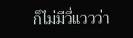ก็ไม่มีวี่แววว่า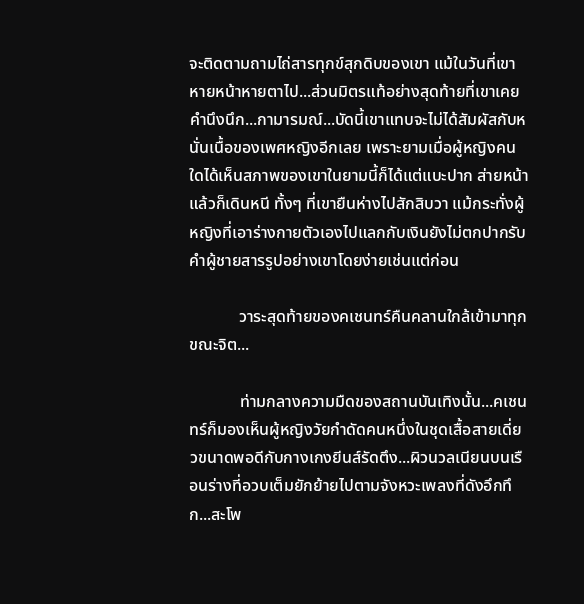จะติดตามถามไถ่สารทุกข์สุกดิบของเขา แม้ในวันที่เขาหายหน้าหายตาไป...ส่วนมิตรแท้อย่างสุดท้ายที่เขาเคยคำนึงนึก...กามารมณ์...บัดนี้เขาแทบจะไม่ได้สัมผัสกับหนั่นเนื้อของเพศหญิงอีกเลย เพราะยามเมื่อผู้หญิงคนใดได้เห็นสภาพของเขาในยามนี้ก็ได้แต่แบะปาก ส่ายหน้า แล้วก็เดินหนี ทั้งๆ ที่เขายืนห่างไปสักสิบวา แม้กระทั่งผู้หญิงที่เอาร่างกายตัวเองไปแลกกับเงินยังไม่ตกปากรับคำผู้ชายสารรูปอย่างเขาโดยง่ายเช่นแต่ก่อน

            วาระสุดท้ายของคเชนทร์คืนคลานใกล้เข้ามาทุกขณะจิต...

            ท่ามกลางความมืดของสถานบันเทิงนั้น...คเชนทร์ก็มองเห็นผู้หญิงวัยกำดัดคนหนึ่งในชุดเสื้อสายเดี่ยวขนาดพอดีกับกางเกงยีนส์รัดตึง...ผิวนวลเนียนบนเรือนร่างที่อวบเต็มยักย้ายไปตามจังหวะเพลงที่ดังอึกทึก...สะโพ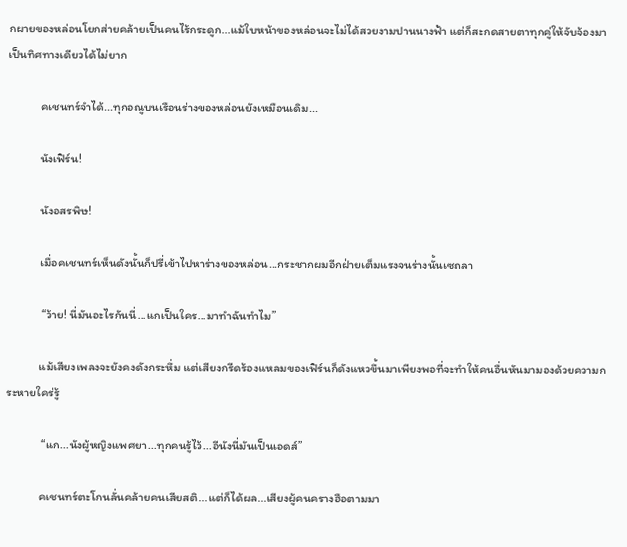กผายของหล่อนโยกส่ายคล้ายเป็นคนไร้กระดูก...แม้ใบหน้าของหล่อนจะไม่ได้สวยงามปานนางฟ้า แต่ก็สะกดสายตาทุกคู่ให้จับจ้องมาเป็นทิศทางเดียวได้ไม่ยาก

            คเชนทร์จำได้...ทุกอณูบนเรือนร่างของหล่อนยังเหมือนเดิม...

            นังเฟิร์น!

            นังอสรพิษ!

            เมื่อคเชนทร์เห็นดังนั้นก็ปรี่เข้าไปหาร่างของหล่อน...กระชากผมอีกฝ่ายเต็มแรงจนร่างนั้นเซถลา

             “ว้าย! นี่มันอะไรกันนี่...แกเป็นใคร...มาทำฉันทำไม”

            แม้เสียงเพลงจะยังคงดังกระหึ่ม แต่เสียงกรีดร้องแหลมของเฟิร์นก็ดังแหวขึ้นมาเพียงพอที่จะทำให้คนอื่นหันมามองด้วยความกระหายใคร่รู้

             “แก...นังผู้หญิงแพศยา...ทุกคนรู้ไว้...อีนังนี่มันเป็นเอดส์”

            คเชนทร์ตะโกนลั่นคล้ายคนเสียสติ...แต่ก็ได้ผล...เสียงผู้คนครางฮือตามมา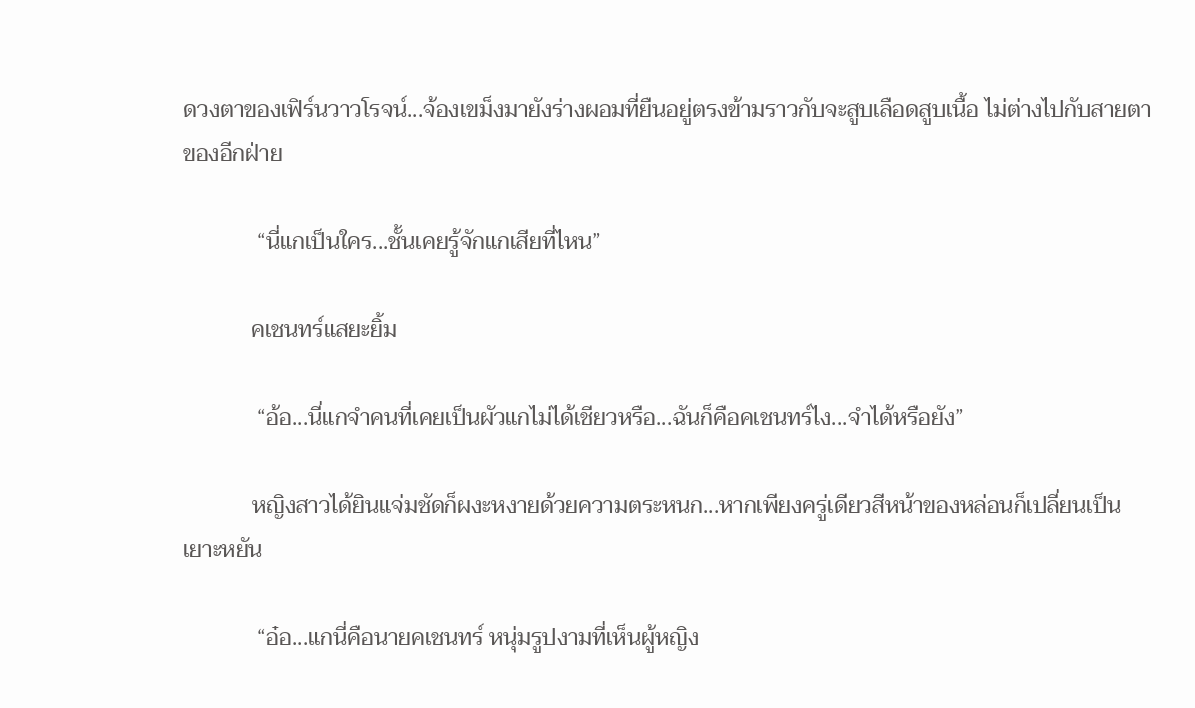ดวงตาของเฟิร์นวาวโรจน์...จ้องเขม็งมายังร่างผอมที่ยืนอยู่ตรงข้ามราวกับจะสูบเลือดสูบเนื้อ ไม่ต่างไปกับสายตาของอีกฝ่าย

             “นี่แกเป็นใคร...ชั้นเคยรู้จักแกเสียที่ไหน”

            คเชนทร์แสยะยิ้ม

             “อ้อ...นี่แกจำคนที่เคยเป็นผัวแกไม่ได้เชียวหรือ...ฉันก็คือคเชนทร์ไง...จำได้หรือยัง”

            หญิงสาวได้ยินแจ่มชัดก็ผงะหงายด้วยความตระหนก...หากเพียงครู่เดียวสีหน้าของหล่อนก็เปลี่ยนเป็นเยาะหยัน

             “อ๋อ...แกนี่คือนายคเชนทร์ หนุ่มรูปงามที่เห็นผู้หญิง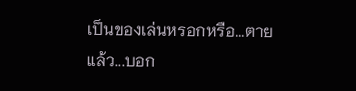เป็นของเล่นหรอกหรือ...ตายแล้ว...บอก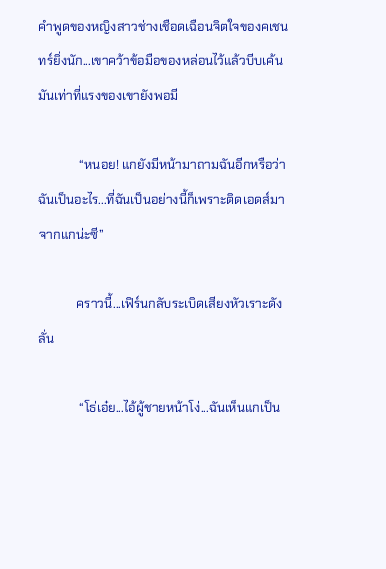คำพูดของหญิงสาวช่างเชือดเฉือนจิตใจของคเชนทร์ยิ่งนัก...เขาคว้าข้อมือของหล่อนไว้แล้วบีบเค้นมันเท่าที่แรงของเขายังพอมี

             “หนอย! แกยังมีหน้ามาถามฉันอีกหรือว่าฉันเป็นอะไร...ที่ฉันเป็นอย่างนี้ก็เพราะติดเอดส์มาจากแกน่ะซี”

            คราวนี้...เฟิร์นกลับระเบิดเสียงหัวเราะดังลั่น

             “โธ่เอ๋ย...ไอ้ผู้ชายหน้าโง่...ฉันเห็นแกเป็น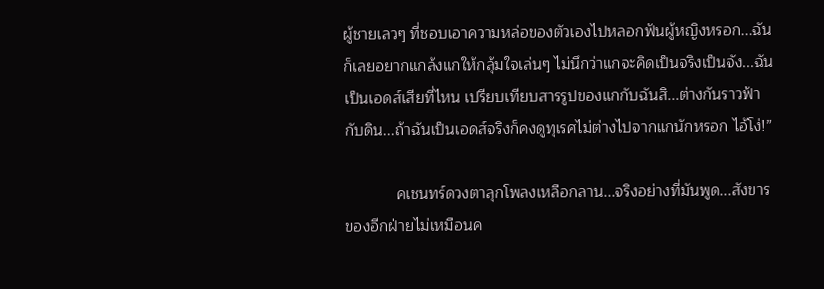ผู้ชายเลวๆ ที่ชอบเอาความหล่อของตัวเองไปหลอกฟันผู้หญิงหรอก...ฉันก็เลยอยากแกล้งแกให้กลุ้มใจเล่นๆ ไม่นึกว่าแกจะคิดเป็นจริงเป็นจัง...ฉันเป็นเอดส์เสียที่ไหน เปรียบเทียบสารรูปของแกกับฉันสิ...ต่างกันราวฟ้ากับดิน...ถ้าฉันเป็นเอดส์จริงก็คงดูทุเรศไม่ต่างไปจากแกนักหรอก ไอ้โง่!”

            คเชนทร์ดวงตาลุกโพลงเหลือกลาน...จริงอย่างที่มันพูด...สังขารของอีกฝ่ายไม่เหมือนค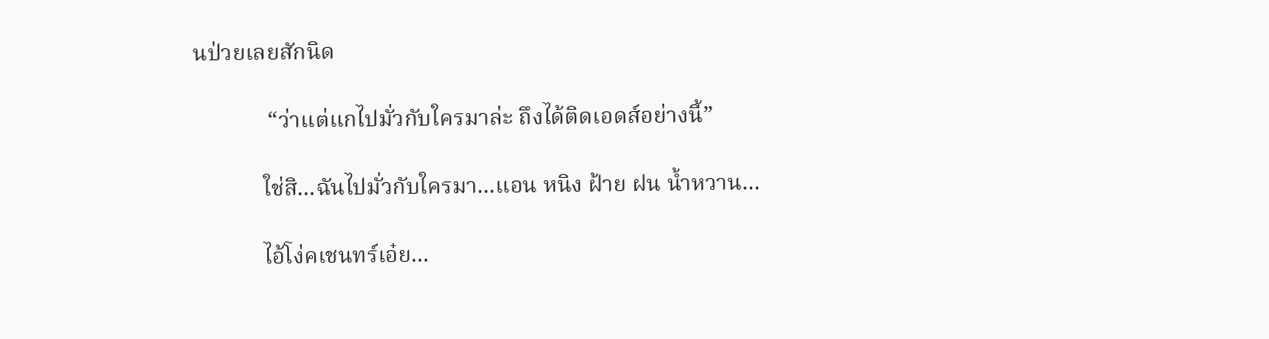นป่วยเลยสักนิด

             “ว่าแต่แกไปมั่วกับใครมาล่ะ ถึงได้ติดเอดส์อย่างนี้”

            ใช่สิ...ฉันไปมั่วกับใครมา...แอน หนิง ฝ้าย ฝน น้ำหวาน...

            ไอ้โง่คเชนทร์เอ๋ย...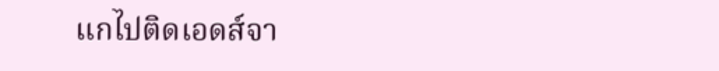แกไปติดเอดส์จา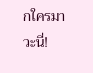กใครมาวะนี่!